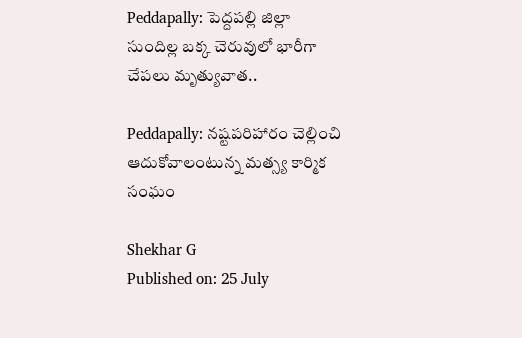Peddapally: పెద్దపల్లి జిల్లా సుందిల్ల బక్క చెరువులో భారీగా చేపలు మృత్యువాత..

Peddapally: నష్టపరిహారం చెల్లించి ఆదుకోవాలంటున్న మత్స్య కార్మిక సంఘం

Shekhar G
Published on: 25 July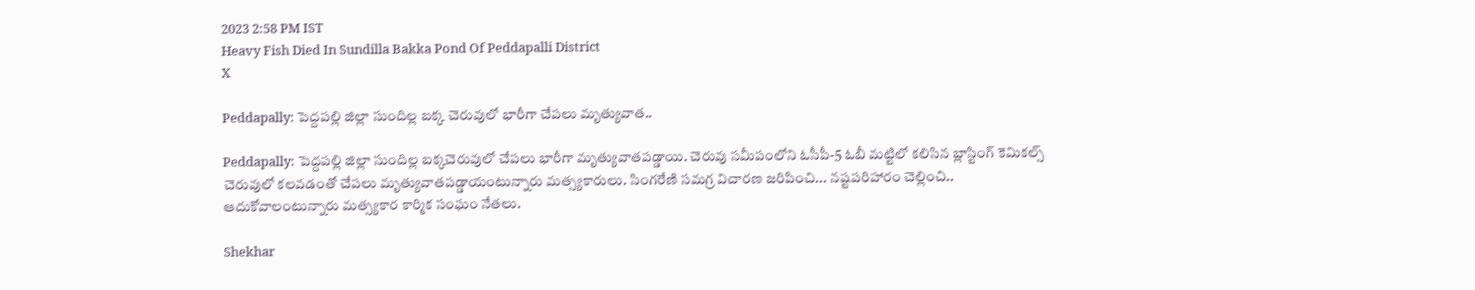2023 2:58 PM IST
Heavy Fish Died In Sundilla Bakka Pond Of Peddapalli District
X

Peddapally: పెద్దపల్లి జిల్లా సుందిల్ల బక్క చెరువులో భారీగా చేపలు మృత్యువాత..

Peddapally: పెద్దపల్లి జిల్లా సుందిల్ల బక్కచెరువులో చేపలు భారీగా మృత్యువాతపడ్డాయి. చెరువు సమీపంలోని ఓసీపీ-5 ఓబీ మట్టిలో కలిసిన బ్లాస్టింగ్ కెమికల్స్‌ చెరువులో కలవడంతో చేపలు మృత్యువాతపడ్డాయంటున్నారు మత్స్యకారులు. సింగరేణి సమగ్ర విచారణ జరిపించి... నష్టపరిహారం చెల్లించి.. ఆదుకోవాలంటున్నారు మత్స్యకార కార్మిక సంఘం నేతలు.

Shekhar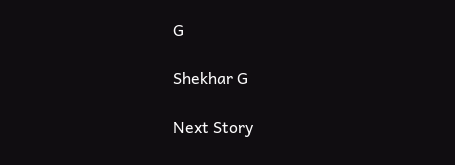G

Shekhar G

Next Story